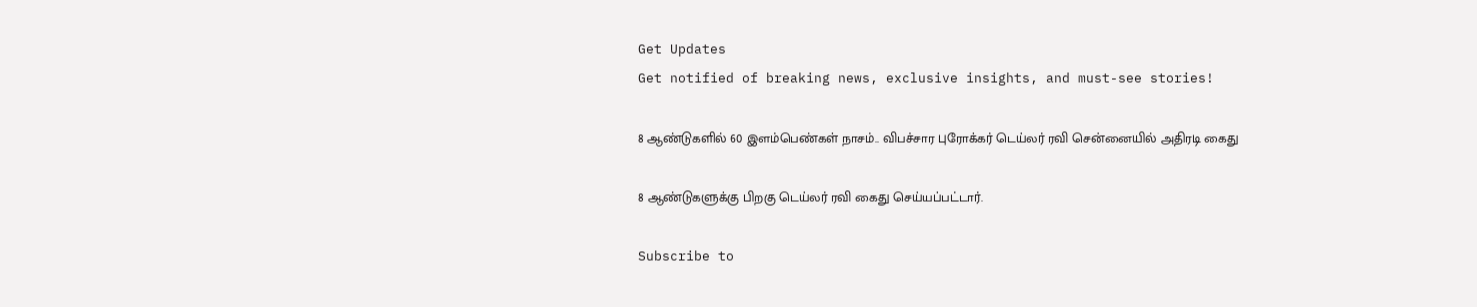Get Updates
Get notified of breaking news, exclusive insights, and must-see stories!

8 ஆண்டுகளில் 60 இளம்பெண்கள் நாசம்.. விபச்சார புரோக்கர் டெய்லர் ரவி சென்னையில் அதிரடி கைது

8 ஆண்டுகளுக்கு பிறகு டெய்லர் ரவி கைது செய்யப்பட்டார்.

Subscribe to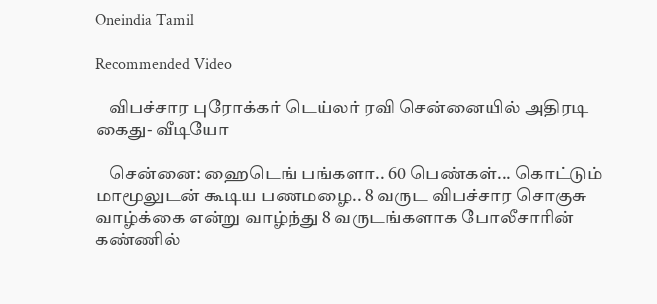Oneindia Tamil

Recommended Video

    விபச்சார புரோக்கர் டெய்லர் ரவி சென்னையில் அதிரடி கைது- வீடியோ

    சென்னை: ஹைடெங் பங்களா.. 60 பெண்கள்... கொட்டும் மாமூலுடன் கூடிய பணமழை.. 8 வருட விபச்சார சொகுசு வாழ்க்கை என்று வாழ்ந்து 8 வருடங்களாக போலீசாரின் கண்ணில்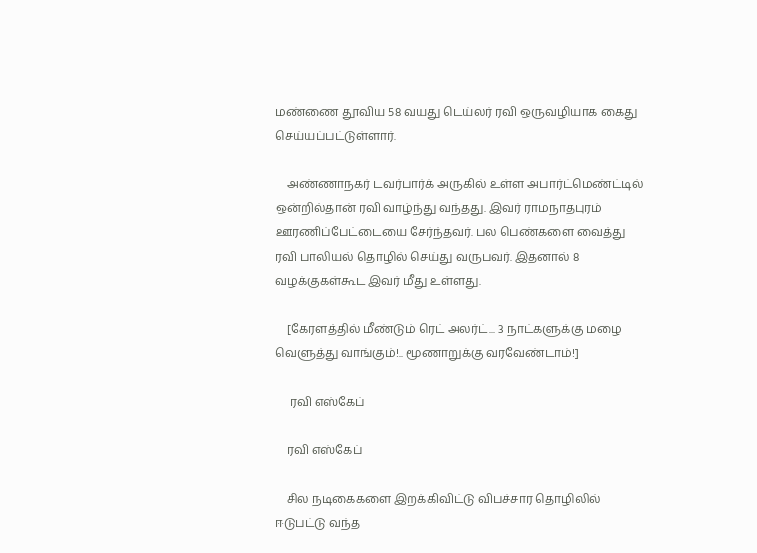மண்ணை தூவிய 58 வயது டெய்லர் ரவி ஒருவழியாக கைது செய்யப்பட்டுள்ளார்.

    அண்ணாநகர் டவர்பார்க் அருகில் உள்ள அபார்ட்மெண்ட்டில் ஒன்றில்தான் ரவி வாழ்ந்து வந்தது. இவர் ராமநாதபுரம் ஊரணிப்பேட்டையை சேர்ந்தவர். பல பெண்களை வைத்து ரவி பாலியல் தொழில் செய்து வருபவர். இதனால் 8 வழக்குகள்கூட இவர் மீது உள்ளது.

    [கேரளத்தில் மீண்டும் ரெட் அலர்ட்... 3 நாட்களுக்கு மழை வெளுத்து வாங்கும்!.. மூணாறுக்கு வரவேண்டாம்!]

     ரவி எஸ்கேப்

    ரவி எஸ்கேப்

    சில நடிகைகளை இறக்கிவிட்டு விபச்சார தொழிலில் ஈடுபட்டு வந்த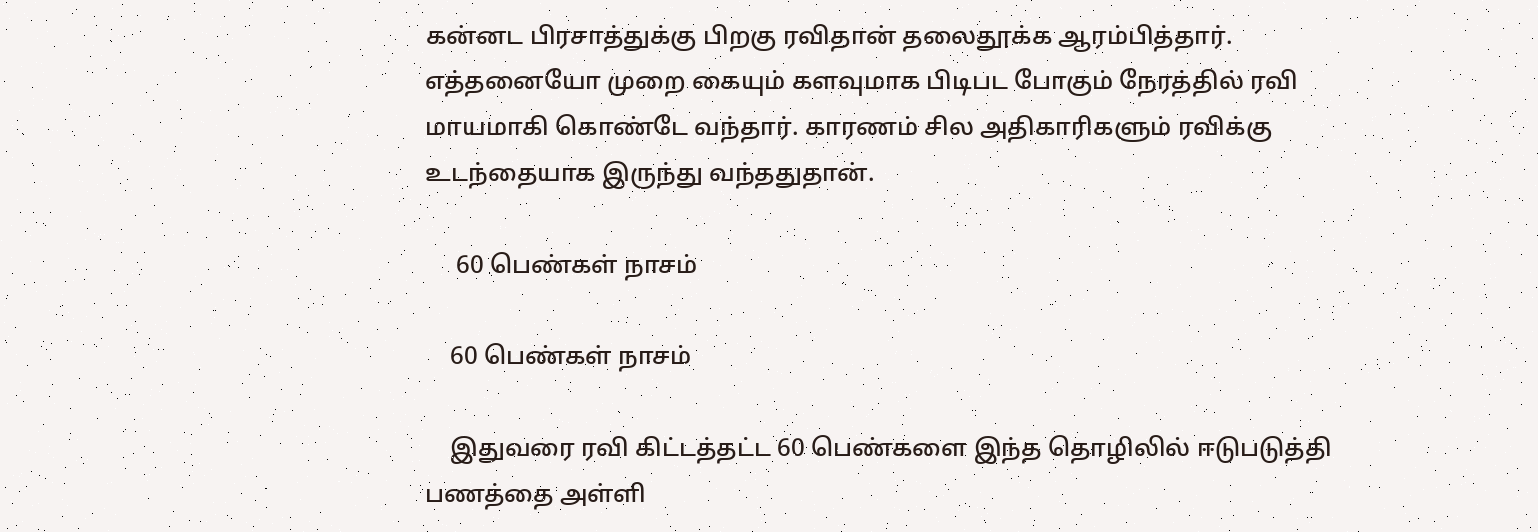கன்னட பிரசாத்துக்கு பிறகு ரவிதான் தலைதூக்க ஆரம்பித்தார். எத்தனையோ முறை கையும் களவுமாக பிடிபட போகும் நேரத்தில் ரவி மாயமாகி கொண்டே வந்தார். காரணம் சில அதிகாரிகளும் ரவிக்கு உடந்தையாக இருந்து வந்ததுதான்.

     60 பெண்கள் நாசம்

    60 பெண்கள் நாசம்

    இதுவரை ரவி கிட்டத்தட்ட 60 பெண்களை இந்த தொழிலில் ஈடுபடுத்தி பணத்தை அள்ளி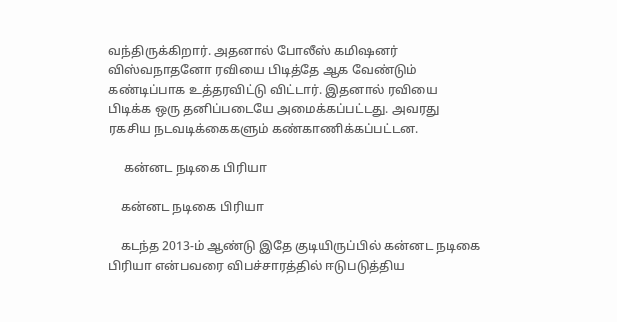வந்திருக்கிறார். அதனால் போலீஸ் கமிஷனர் விஸ்வநாதனோ ரவியை பிடித்தே ஆக வேண்டும் கண்டிப்பாக உத்தரவிட்டு விட்டார். இதனால் ரவியை பிடிக்க ஒரு தனிப்படையே அமைக்கப்பட்டது. அவரது ரகசிய நடவடிக்கைகளும் கண்காணிக்கப்பட்டன.

     கன்னட நடிகை பிரியா

    கன்னட நடிகை பிரியா

    கடந்த 2013-ம் ஆண்டு இதே குடியிருப்பில் கன்னட நடிகை பிரியா என்பவரை விபச்சாரத்தில் ஈடுபடுத்திய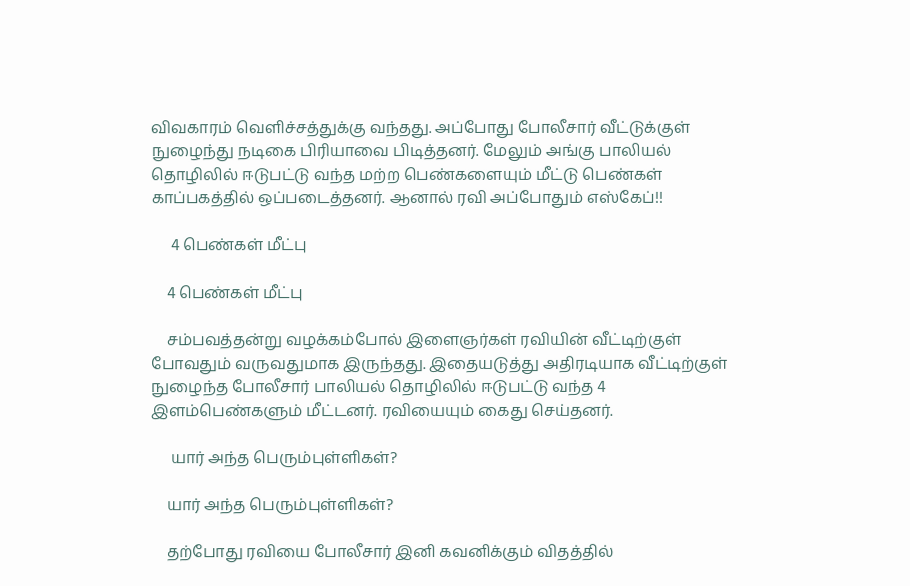விவகாரம் வெளிச்சத்துக்கு வந்தது. அப்போது போலீசார் வீட்டுக்குள் நுழைந்து நடிகை பிரியாவை பிடித்தனர். மேலும் அங்கு பாலியல் தொழிலில் ஈடுபட்டு வந்த மற்ற பெண்களையும் மீட்டு பெண்கள் காப்பகத்தில் ஒப்படைத்தனர். ஆனால் ரவி அப்போதும் எஸ்கேப்!!

     4 பெண்கள் மீட்பு

    4 பெண்கள் மீட்பு

    சம்பவத்தன்று வழக்கம்போல் இளைஞர்கள் ரவியின் வீட்டிற்குள் போவதும் வருவதுமாக இருந்தது. இதையடுத்து அதிரடியாக வீட்டிற்குள் நுழைந்த போலீசார் பாலியல் தொழிலில் ஈடுபட்டு வந்த 4 இளம்பெண்களும் மீட்டனர். ரவியையும் கைது செய்தனர்.

     யார் அந்த பெரும்புள்ளிகள்?

    யார் அந்த பெரும்புள்ளிகள்?

    தற்போது ரவியை போலீசார் இனி கவனிக்கும் விதத்தில்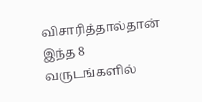விசாரித்தால்தான் இந்த 8 வருடங்களில்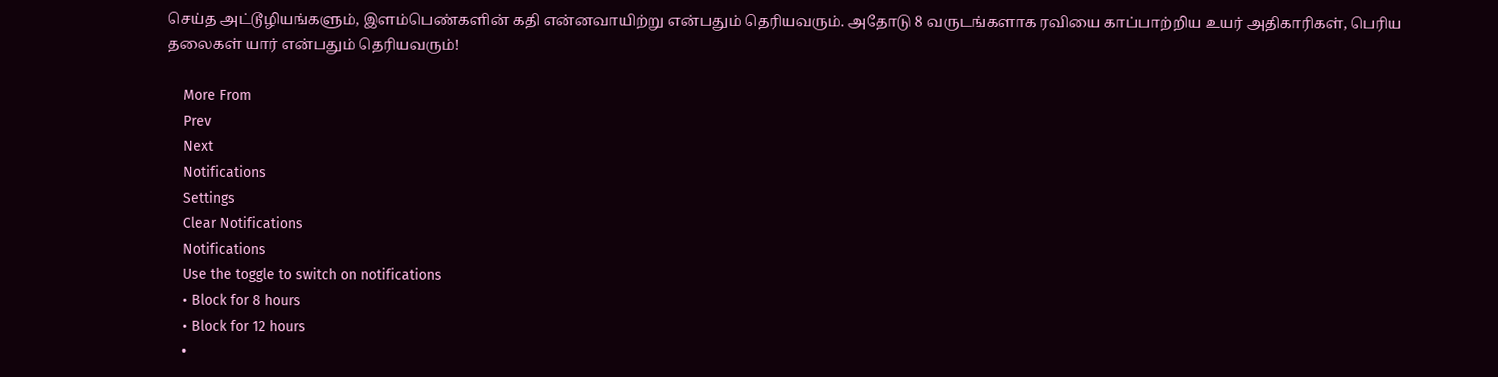செய்த அட்டூழியங்களும், இளம்பெண்களின் கதி என்னவாயிற்று என்பதும் தெரியவரும். அதோடு 8 வருடங்களாக ரவியை காப்பாற்றிய உயர் அதிகாரிகள், பெரிய தலைகள் யார் என்பதும் தெரியவரும்!

    More From
    Prev
    Next
    Notifications
    Settings
    Clear Notifications
    Notifications
    Use the toggle to switch on notifications
    • Block for 8 hours
    • Block for 12 hours
    •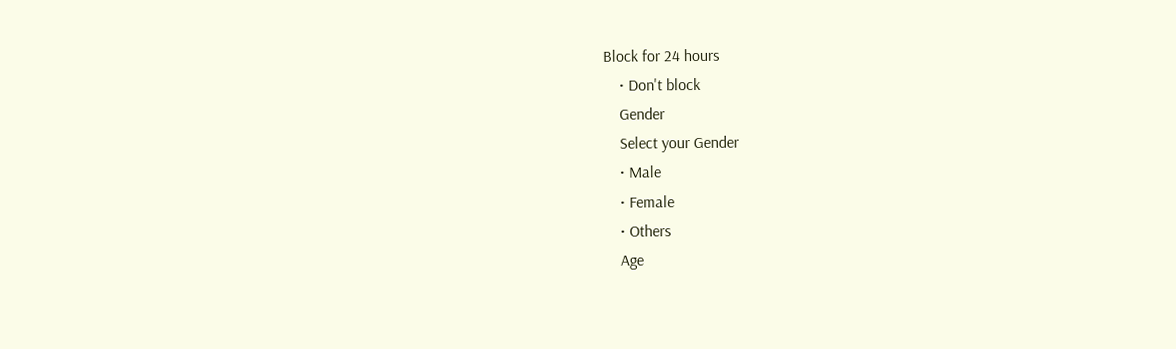Block for 24 hours
    • Don't block
    Gender
    Select your Gender
    • Male
    • Female
    • Others
    Age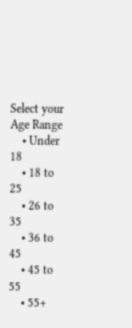Select your Age Range
    • Under 18
    • 18 to 25
    • 26 to 35
    • 36 to 45
    • 45 to 55
    • 55+